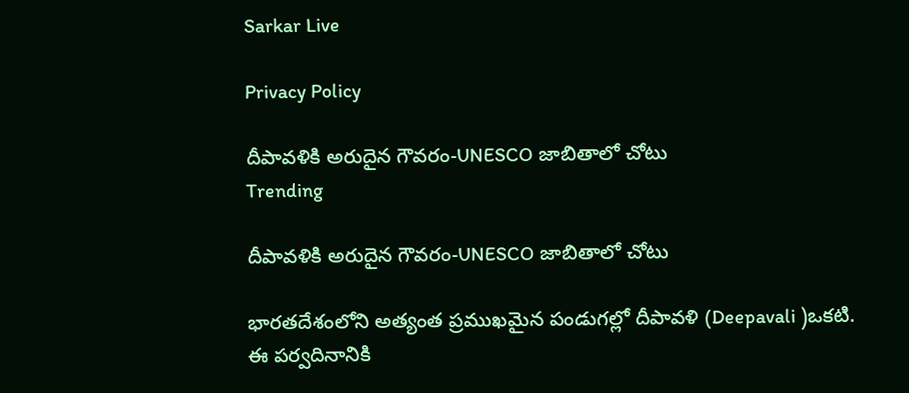Sarkar Live

Privacy Policy

దీపావ‌ళికి అరుదైన గౌవ‌రం-UNESCO జాబితాలో చోటు
Trending

దీపావ‌ళికి అరుదైన గౌవ‌రం-UNESCO జాబితాలో చోటు

భారతదేశంలోని అత్యంత ప్రముఖమైన పండుగ‌ల్లో దీపావ‌ళి (Deepavali )ఒక‌టి. ఈ ప‌ర్వ‌దినానికి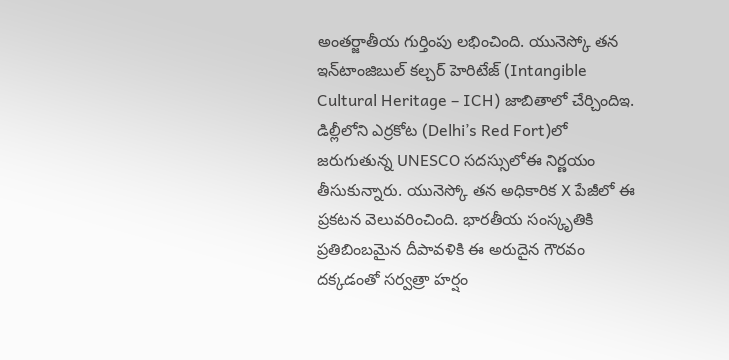అంతర్జాతీయ గుర్తింపు ల‌భించింది. యునెస్కో త‌న ఇన్‌టాంజిబుల్ క‌ల్చ‌ర్ హెరిటేజ్ (Intangible Cultural Heritage – ICH) జాబితాలో చేర్చిందిఇ. డిల్లీలోని ఎర్ర‌కోట (Delhi’s Red Fort)లో జ‌రుగుతున్న UNESCO స‌ద‌స్సులోఈ నిర్ణ‌యం తీసుకున్నారు. యునెస్కో తన అధికారిక X పేజీలో ఈ ప్ర‌క‌ట‌న వెలువ‌రించింది. భార‌తీయ సంస్కృతికి ప్ర‌తిబింబ‌మైన దీపావ‌ళికి ఈ అరుదైన గౌర‌వం ద‌క్క‌డంతో స‌ర్వ‌త్రా హ‌ర్షం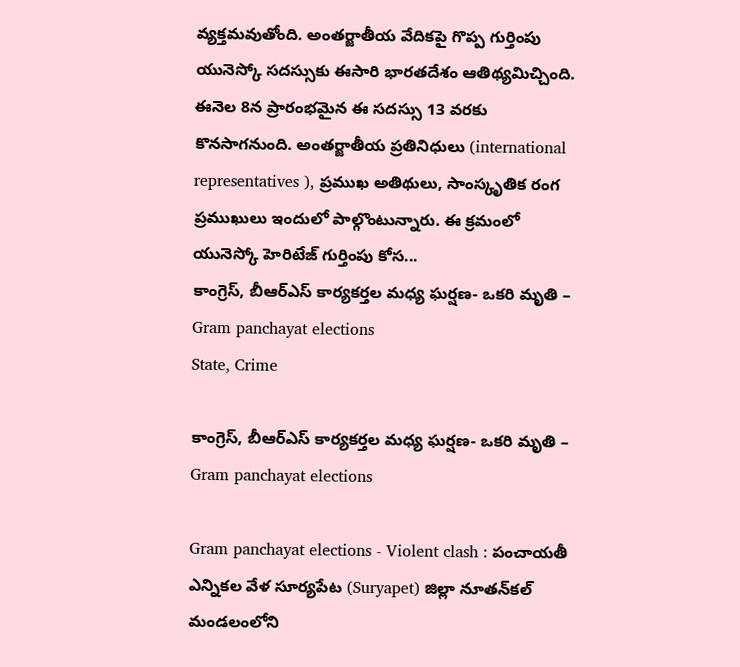వ్య‌క్త‌మ‌వుతోంది. అంతర్జాతీయ వేదికపై గొప్ప గుర్తింపు యునెస్కో స‌ద‌స్సుకు ఈసారి భార‌త‌దేశం ఆతిథ్య‌మిచ్చింది. ఈనెల 8న ప్రారంభ‌మైన ఈ స‌ద‌స్సు 13 వ‌ర‌కు కొన‌సాగ‌నుంది. అంతర్జాతీయ ప్రతినిధులు (international representatives ), ప్రముఖ అతిథులు, సాంస్కృతిక రంగ ప్రముఖులు ఇందులో పాల్గొంటున్నారు. ఈ క్ర‌మంలో యునెస్కో హెరిటేజ్ గుర్తింపు కోస...
కాంగ్రెస్‌, బీఆర్ఎస్ కార్య‌క‌ర్త‌ల మ‌ధ్య ఘ‌ర్ష‌ణ‌- ఒక‌రి మృతి – Gram panchayat elections
State, Crime

కాంగ్రెస్‌, బీఆర్ఎస్ కార్య‌క‌ర్త‌ల మ‌ధ్య ఘ‌ర్ష‌ణ‌- ఒక‌రి మృతి – Gram panchayat elections

Gram panchayat elections - Violent clash : పంచాయ‌తీ ఎన్నిక‌ల వేళ సూర్య‌పేట (Suryapet) జిల్లా నూత‌న్‌క‌ల్ మండ‌లంలోని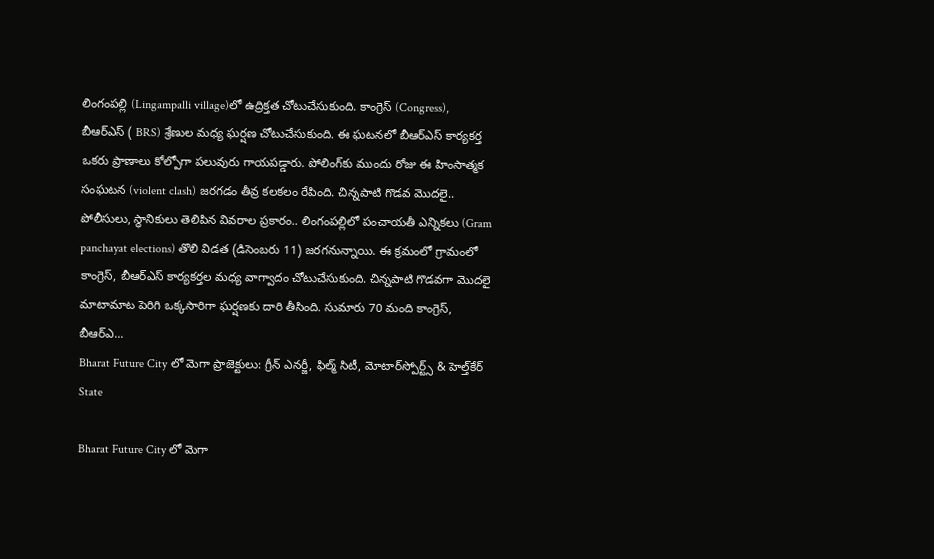లింగంప‌ల్లి (Lingampalli village)లో ఉద్రిక్త‌త చోటుచేసుకుంది. కాంగ్రెస్ (Congress), బీఆర్ఎస్ ( BRS) శ్రేణుల మ‌ధ్య ఘ‌ర్ష‌ణ చోటుచేసుకుంది. ఈ ఘ‌ట‌న‌లో బీఆర్ఎస్ కార్య‌క‌ర్త ఒక‌రు ప్రాణాలు కోల్పోగా ప‌లువురు గాయ‌ప‌డ్డారు. పోలింగ్‌కు ముందు రోజు ఈ హింసాత్మ‌క సంఘ‌ట‌న (violent clash) జ‌ర‌గ‌డం తీవ్ర క‌ల‌క‌లం రేపింది. చిన్న‌పాటి గొడ‌వ మొద‌లై.. పోలీసులు, స్థానికులు తెలిపిన వివరాల ప్రకారం.. లింగంప‌ల్లిలో పంచాయ‌తీ ఎన్నిక‌లు (Gram panchayat elections) తొలి విడ‌త (డిసెంబ‌రు 11) జ‌ర‌గ‌నున్నాయి. ఈ క్ర‌మంలో గ్రామంలో కాంగ్రెస్‌, బీఆర్ఎస్ కార్య‌క‌ర్త‌ల మ‌ధ్య వాగ్వాదం చోటుచేసుకుంది. చిన్న‌పాటి గొడ‌వ‌గా మొద‌లై మాటామాట పెరిగి ఒక్క‌సారిగా ఘ‌ర్ష‌ణ‌కు దారి తీసింది. సుమారు 70 మంది కాంగ్రెస్, బీఆర్ఎ...
Bharat Future City లో మెగా ప్రాజెక్టులు: గ్రీన్ ఎనర్జీ, ఫిల్మ్ సిటీ, మోటార్‌స్పోర్ట్స్ & హెల్త్‌కేర్
State

Bharat Future City లో మెగా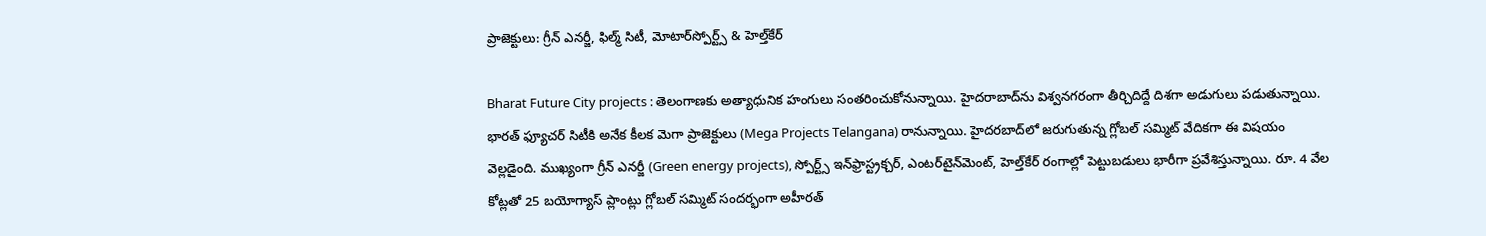ప్రాజెక్టులు: గ్రీన్ ఎనర్జీ, ఫిల్మ్ సిటీ, మోటార్‌స్పోర్ట్స్ & హెల్త్‌కేర్

Bharat Future City projects : తెలంగాణ‌కు అత్యాధునిక హంగులు సంత‌రించుకోనున్నాయి. హైద‌రాబాద్‌ను విశ్వ‌న‌గ‌రంగా తీర్చిదిద్దే దిశ‌గా అడుగులు ప‌డుతున్నాయి. భార‌త్ ఫ్యూచ‌ర్ సిటీకి అనేక కీల‌క మెగా ప్రాజెక్టులు (Mega Projects Telangana) రానున్నాయి. హైదర‌బాద్‌లో జ‌రుగుతున్న గ్లోబ‌ల్ స‌మ్మిట్ వేదిక‌గా ఈ విష‌యం వెల్ల‌డైంది. ముఖ్యంగా గ్రీన్ ఎనర్జీ (Green energy projects), స్పోర్ట్స్ ఇన్‌ఫ్రాస్ట్రక్చర్, ఎంటర్‌టైన్‌మెంట్, హెల్త్‌కేర్ రంగాల్లో పెట్టుబడులు భారీగా ప్రవేశిస్తున్నాయి. రూ. 4 వేల కోట్ల‌తో 25 బయోగ్యాస్ ప్లాంట్లు గ్లోబల్ సమ్మిట్ సందర్భంగా అహీరత్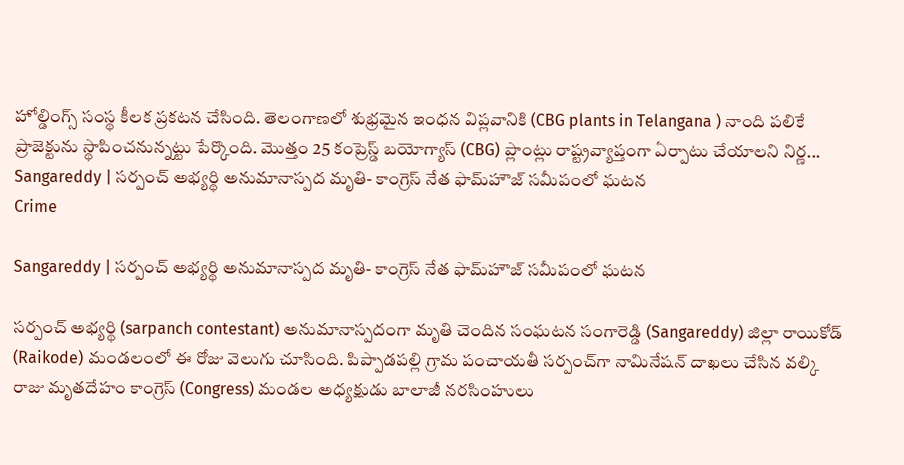హోల్డింగ్స్ సంస్థ కీల‌క ప్ర‌క‌ట‌న చేసింది. తెలంగాణలో శుభ్రమైన ఇంధన విప్లవానికి (CBG plants in Telangana ) నాంది పలికే ప్రాజెక్టును స్థాపించ‌నున్న‌ట్టు పేర్కొంది. మొత్తం 25 కంప్రెస్డ్ బయోగ్యాస్ (CBG) ప్లాంట్లు రాష్ట్రవ్యాప్తంగా ఏర్పాటు చేయాలని నిర్ణ...
Sangareddy | స‌ర్పంచ్ అభ్య‌ర్థి అనుమానాస్ప‌ద మృతి- కాంగ్రెస్ నేత ఫామ్‌హౌజ్ స‌మీపంలో ఘ‌ట‌న‌
Crime

Sangareddy | స‌ర్పంచ్ అభ్య‌ర్థి అనుమానాస్ప‌ద మృతి- కాంగ్రెస్ నేత ఫామ్‌హౌజ్ స‌మీపంలో ఘ‌ట‌న‌

స‌ర్పంచ్‌ అభ్య‌ర్థి (sarpanch contestant) అనుమానాస్ప‌దంగా మృతి చెందిన సంఘ‌ట‌న‌ సంగారెడ్డి (Sangareddy) జిల్లా రాయికోడ్ (Raikode) మండ‌లంలో ఈ రోజు వెలుగు చూసింది. పిప్పాడ‌ప‌ల్లి గ్రామ పంచాయ‌తీ స‌ర్పంచ్‌గా నామినేష‌న్ దాఖ‌లు చేసిన వ‌ల్కి రాజు మృత‌దేహం కాంగ్రెస్ (Congress) మండ‌ల అధ్య‌క్షుడు బాలాజీ న‌ర‌సింహులు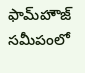ఫామ్‌హౌజ్ స‌మీపంలో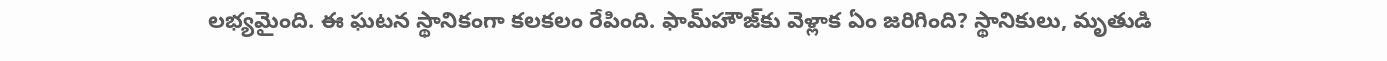ల‌భ్యమైంది. ఈ ఘ‌ట‌న స్థానికంగా క‌ల‌క‌లం రేపింది. ఫామ్‌హౌజ్‌కు వెళ్లాక ఏం జ‌రిగింది? స్థానికులు, మృతుడి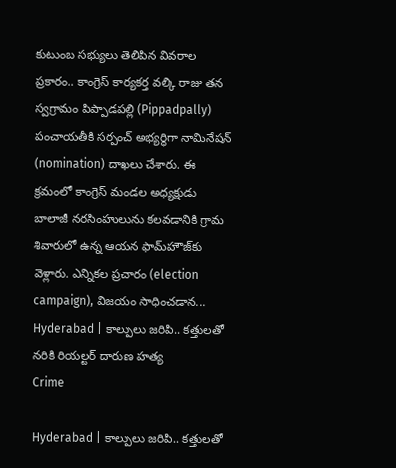కుటుంబ సభ్యులు తెలిపిన వివ‌రాల ప్ర‌కారం.. కాంగ్రెస్ కార్య‌క‌ర్త వ‌ల్కి రాజు తన స్వ‌గ్రామం పిప్పాడ‌ప‌ల్లి (Pippadpally) పంచాయ‌తీకి స‌ర్పంచ్ అభ్య‌ర్థిగా నామినేష‌న్ (nomination) దాఖ‌లు చేశారు. ఈ క్ర‌మంలో కాంగ్రెస్ మండ‌ల అధ్య‌క్షుడు బాలాజీ న‌ర‌సింహులును క‌ల‌వ‌డానికి గ్రామ శివారులో ఉన్న ఆయన ఫామ్‌హౌజ్‌కు వెళ్లారు. ఎన్నిక‌ల ప్ర‌చారం (election campaign), విజ‌యం సాధించ‌డాన...
Hyderabad | కాల్పులు జ‌రిపి.. క‌త్తుల‌తో న‌రికి రియ‌ల్ట‌ర్ దారుణ హ‌త్య
Crime

Hyderabad | కాల్పులు జ‌రిపి.. క‌త్తుల‌తో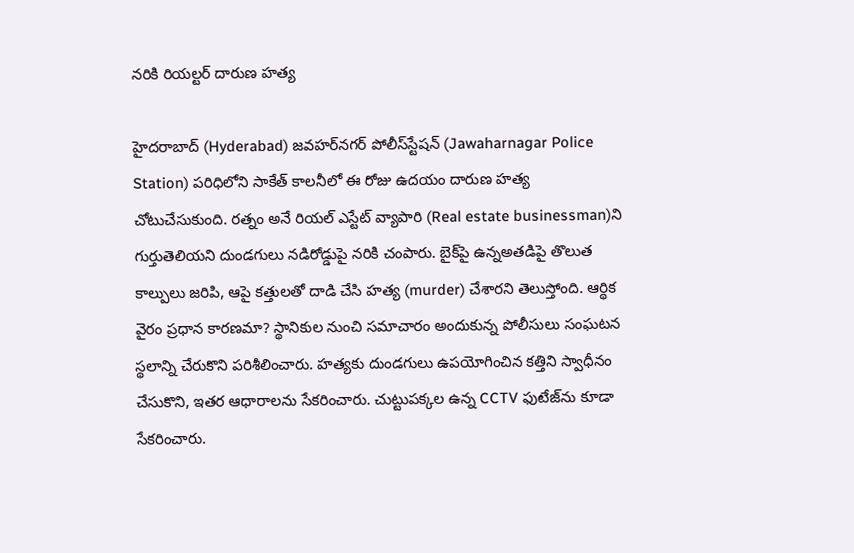న‌రికి రియ‌ల్ట‌ర్ దారుణ హ‌త్య

హైదరాబాద్ (Hyderabad) జవహర్‌నగర్ పోలీస్‌స్టేషన్ (Jawaharnagar Police Station) పరిధిలోని సాకేత్ కాలనీలో ఈ రోజు ఉద‌యం దారుణ హ‌త్య చోటుచేసుకుంది. ర‌త్నం అనే రియ‌ల్ ఎస్టేట్ వ్యాపారి (Real estate businessman)ని గుర్తుతెలియ‌ని దుండ‌గులు న‌డిరోడ్డుపై న‌రికి చంపారు. బైక్‌పై ఉన్నఅత‌డిపై తొలుత కాల్పులు జ‌రిపి, ఆపై క‌త్తుల‌తో దాడి చేసి హ‌త్య (murder) చేశార‌ని తెలుస్తోంది. ఆర్థిక వైరం ప్రధాన కారణమా? స్థానికుల నుంచి స‌మాచారం అందుకున్న పోలీసులు సంఘ‌ట‌న స్థ‌లాన్ని చేరుకొని ప‌రిశీలించారు. హ‌త్యకు దుండ‌గులు ఉప‌యోగించిన క‌త్తిని స్వాధీనం చేసుకొని, ఇత‌ర ఆధారాల‌ను సేక‌రించారు. చుట్టుపక్కల ఉన్న CCTV ఫుటేజ్‌ను కూడా సేకరించారు.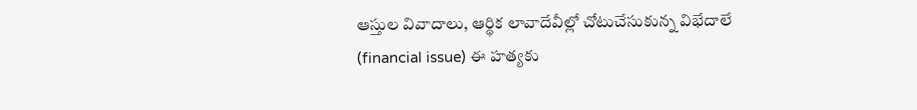ఆస్తుల వివాదాలు, ఆర్థిక లావాదేవీల్లో చోటుచేసుకున్న విభేదాలే (financial issue) ఈ హ‌త్య‌కు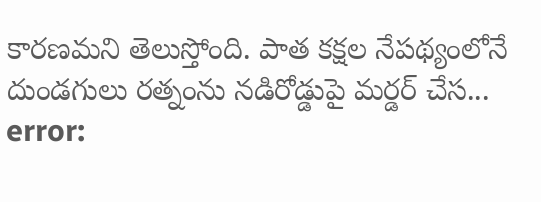కార‌ణ‌మ‌ని తెలుస్తోంది. పాత క‌క్ష‌ల నేప‌థ్యంలోనే దుండ‌గులు రత్నంను న‌డిరోడ్డుపై మ‌ర్డ‌ర్ చేస...
error: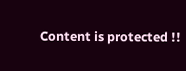Content is protected !!